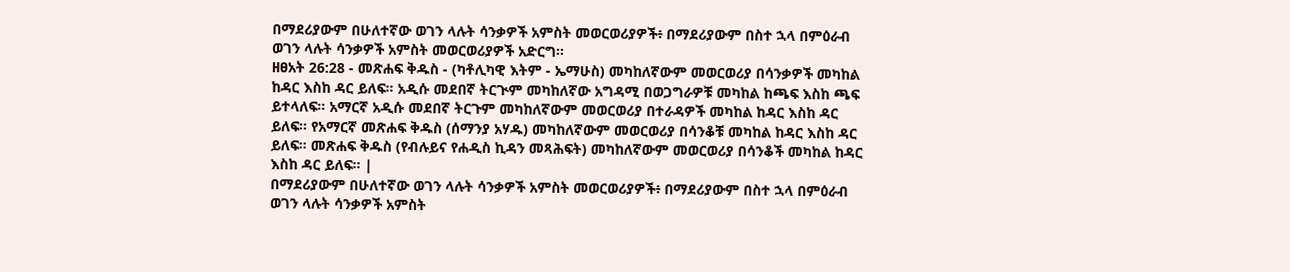በማደሪያውም በሁለተኛው ወገን ላሉት ሳንቃዎች አምስት መወርወሪያዎች፥ በማደሪያውም በስተ ኋላ በምዕራብ ወገን ላሉት ሳንቃዎች አምስት መወርወሪያዎች አድርግ።
ዘፀአት 26:28 - መጽሐፍ ቅዱስ - (ካቶሊካዊ እትም - ኤማሁስ) መካከለኛውም መወርወሪያ በሳንቃዎች መካከል ከዳር እስከ ዳር ይለፍ። አዲሱ መደበኛ ትርጒም መካከለኛው አግዳሚ በወጋግራዎቹ መካከል ከጫፍ እስከ ጫፍ ይተላለፍ። አማርኛ አዲሱ መደበኛ ትርጉም መካከለኛውም መወርወሪያ በተራዳዎች መካከል ከዳር እስከ ዳር ይለፍ። የአማርኛ መጽሐፍ ቅዱስ (ሰማንያ አሃዱ) መካከለኛውም መወርወሪያ በሳንቆቹ መካከል ከዳር እስከ ዳር ይለፍ። መጽሐፍ ቅዱስ (የብሉይና የሐዲስ ኪዳን መጻሕፍት) መካከለኛውም መወርወሪያ በሳንቆች መካከል ከዳር እስከ ዳር ይለፍ። |
በማደሪያውም በሁለተኛው ወገን ላሉት ሳንቃዎች አምስት መወርወሪያዎች፥ በማደሪያውም በስተ ኋላ በምዕራብ ወገን ላሉት ሳንቃዎች አምስት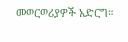መወርወሪያዎች አድርግ።